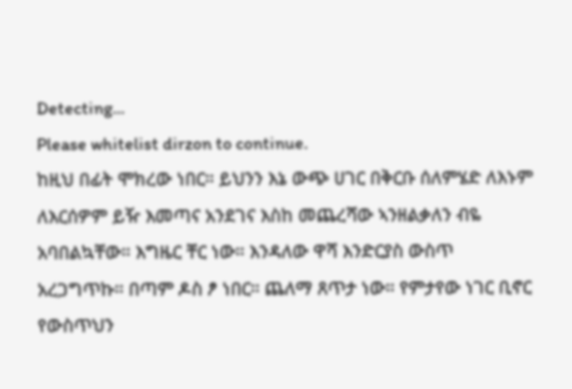Detecting...
Please whitelist dirzon to continue.
ከዚህ በፊት ሞክረው ነበር። ይህንን እኔ ውጭ ሀገር በቅርቡ ሰለምሄድ ለእኑም ለእርሰዎም ይዥ እመጣና አንደገና እስከ መጨረሻው ኣንዘልቃለን ብዬ አባበልኳቸው። እግዜር ቸር ነው። እንዳለው ዋሻ እንድርያስ ውስጥ አረጋግጥኩ። በጣም ዶስ ፆ ነበር። ጨለማ ጸጥታ ነው። የምታየው ነገር ቢኖር የውስጥህን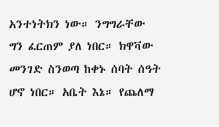አንተነትክን ነው። ንግግራቸው ግን ፈርጠም ያለ ነበር። ክዋቫው መንገድ ስንወጣ ከቀኑ ሰባት ሰዓት ሆኖ ነበር። አቤት እኔ። የጨለማ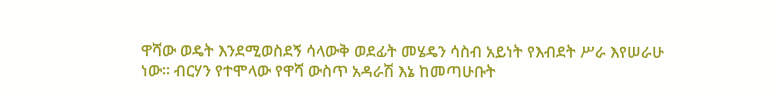ዋሻው ወዴት እንደሚወስደኝ ሳላውቅ ወደፊት መሄዴን ሳስብ አይነት የእብደት ሥራ እየሠራሁ ነው። ብርሃን የተሞላው የዋሻ ውስጥ አዳራሽ እኔ ከመጣሁቡት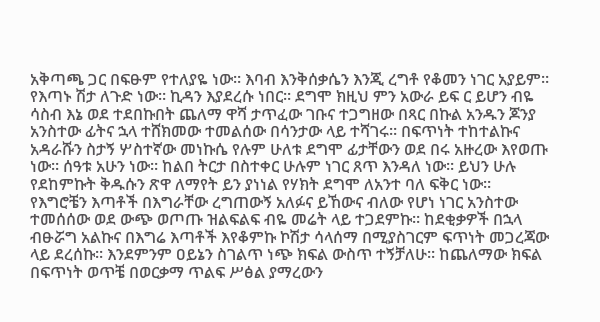አቅጣጫ ጋር በፍፁም የተለያዬ ነው። እባብ እንቅሰቃሴን እንጂ ረግቶ የቆመን ነገር አያይም። የእጣኑ ሽታ ለጉድ ነው። ኪዳን እያደረሱ ነበር። ደግሞ ክዚህ ምን አውራ ይፍ ር ይሆን ብዬ ሳስብ እኔ ወደ ተደበኩበት ጨለማ ዋሻ ታጥፈው ገቡና ተጋግዘው በጻር በኩል አንዱን ጆንያ አንስተው ፊትና ኋላ ተሸክመው ተመልሰው በሳንታው ላይ ተሻገሩ። በፍጥነት ተከተልኩና አዳራሹን ስታኝ ሦስተኛው መነኩሴ የሉም ሁለቱ ደግሞ ፊታቸውን ወደ በሩ አዙረው እየወጡ ነው። ሰዓቱ አሁን ነው። ከልበ ትርታ በስተቀር ሁሉም ነገር ጸጥ እንዳለ ነው። ይህን ሁሉ የደከምኩት ቅዱሱን ጽዋ ለማየት ይን ያነነል የሃክት ደግሞ ለአንተ ባለ ፍቅር ነው። የእግሮቼን እጣቶች በእግራቸው ረግጠውኝ አለፉና ይኸውና ብለው የሆነ ነገር አንስተው ተመሰሰው ወደ ውጭ ወጦጡ ዝልፍልፍ ብዬ መሬት ላይ ተጋደምኩ። ከደቂቃዎች በኋላ ብፁሯግ አልኩና በእግሬ እጣቶች እየቆምኩ ኮሽታ ሳላሰማ በሚያስገርም ፍጥነት መጋረጃው ላይ ደረሰኩ። እንደምንም ዐይኔን ስገልጥ ነጭ ክፍል ውስጥ ተኝቻለሁ። ከጨለማው ክፍል በፍጥነት ወጥቼ በወርቃማ ጥልፍ ሥፅል ያማረውን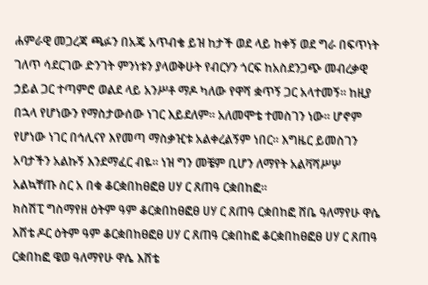ሐምራዊ መጋረጃ ጫፉን በአጄ አጥብቄ ይዝ ከታች ወደ ላይ ከቀኝ ወደ ግራ በፍጥነት ገለጥ ሳደርገው ድንገት ምንነቱን ያላወቅሁት የብርሃን ጎርፍ ከአስደንጋጭ መብረቃዊ ኃይል ጋር ተጣምሮ ወልደ ላይ አንሥቶ ማዶ ካለው የዋሻ ቋጥኝ ጋር አላተመኝ። ከዚያ በኋላ የሆነውን የማስታውሰው ነገር እይደለም። አለመሞቴ ተመስገን ነው። ሆኖም የሆነው ነገር በኅሊናየ እየመጣ ማስቃዢቱ አልቀረልኝም ነበር። እግዜር ይመስገን አባታችን አልኩኝ እንደማፈር ብዬ። ነዝ ግን መቼም ቢሆን ለማየት አልቫሻሥሦ አልኳቸጡ ስር አ በቁ ቆርቋበከፀፎፀ ሀሃ ር ጸጠዓ ርቋበከፎ።
ክስሽፒ ግስማየዘ ዕትም ዓም ቆርቋበከፀፎፀ ሀሃ ር ጸጠዓ ርቋበከፎ ሸቤ ዓለማየሁ ዋሴ እሸቴ ዶር ዕትም ዓም ቆርቋበከፀፎፀ ሀሃ ር ጸጠዓ ርቋበከፎ ቆርቋበከፀፎፀ ሀሃ ር ጸጠዓ ርቋበከፎ ዌወ ዓለማየሁ ዋሴ እሸቴ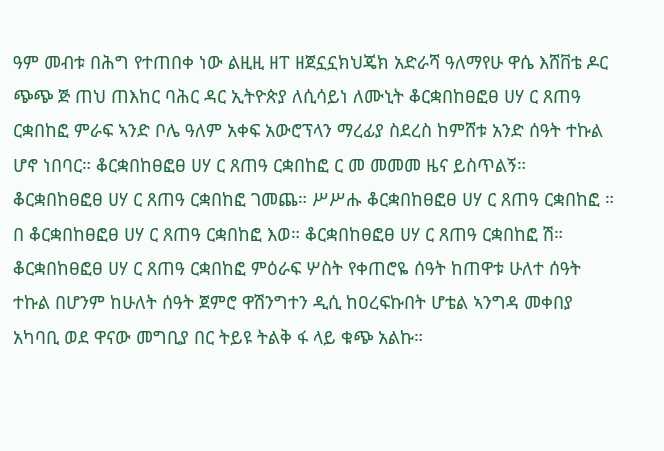ዓም መብቱ በሕግ የተጠበቀ ነው ልዚዚ ዘፐ ዘጀኗኗክህጄክ አድራሻ ዓለማየሁ ዋሴ እሸቨቴ ዶር ጭጭ ጅ ጠህ ጠእከር ባሕር ዳር ኢትዮጵያ ለሲሳይነ ለሙኒት ቆርቋበከፀፎፀ ሀሃ ር ጸጠዓ ርቋበከፎ ምራፍ ኣንድ ቦሌ ዓለም አቀፍ አውሮፕላን ማረፊያ ስደረስ ከምሸቱ አንድ ሰዓት ተኩል ሆኖ ነበባር። ቆርቋበከፀፎፀ ሀሃ ር ጸጠዓ ርቋበከፎ ር መ መመመ ዜና ይስጥልኝ። ቆርቋበከፀፎፀ ሀሃ ር ጸጠዓ ርቋበከፎ ገመጨ። ሥሥሑ ቆርቋበከፀፎፀ ሀሃ ር ጸጠዓ ርቋበከፎ ። በ ቆርቋበከፀፎፀ ሀሃ ር ጸጠዓ ርቋበከፎ እወ። ቆርቋበከፀፎፀ ሀሃ ር ጸጠዓ ርቋበከፎ ሽ። ቆርቋበከፀፎፀ ሀሃ ር ጸጠዓ ርቋበከፎ ምዕራፍ ሦስት የቀጠሮዬ ሰዓት ከጠዋቱ ሁለተ ሰዓት ተኩል በሆንም ከሁለት ሰዓት ጀምሮ ዋሽንግተን ዲሲ ከዐረፍኩበት ሆቴል ኣንግዳ መቀበያ አካባቢ ወደ ዋናው መግቢያ በር ትይዩ ትልቅ ፋ ላይ ቁጭ አልኩ።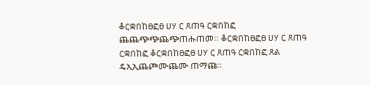ቆርቋበከፀፎፀ ሀሃ ር ጸጠዓ ርቋበከፎ ጨጨጭጭጨጭጠሑጠመ። ቆርቋበከፀፎፀ ሀሃ ር ጸጠዓ ርቋበከፎ ቆርቋበከፀፎፀ ሀሃ ር ጸጠዓ ርቋበከፎ ጸል ዴኢኢጨጮሙጨሙ ጠማጩ።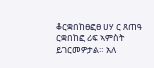ቆርቋበከፀፎፀ ሀሃ ር ጸጠዓ ርቋበከፎ ሪፍ ኣምስት ይገርመዎታል። አለ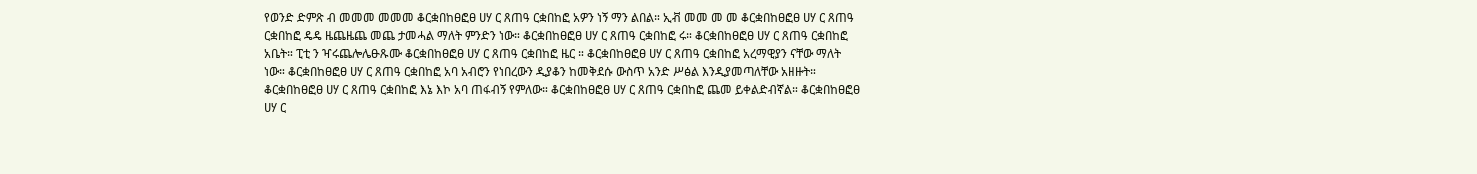የወንድ ድምጽ ብ መመመ መመመ ቆርቋበከፀፎፀ ሀሃ ር ጸጠዓ ርቋበከፎ አዎን ነኝ ማን ልበል። ኢቭ መመ መ መ ቆርቋበከፀፎፀ ሀሃ ር ጸጠዓ ርቋበከፎ ዴዴ ዜጨዜጨ መጨ ታመሓል ማለት ምንድን ነው። ቆርቋበከፀፎፀ ሀሃ ር ጸጠዓ ርቋበከፎ ሩ። ቆርቋበከፀፎፀ ሀሃ ር ጸጠዓ ርቋበከፎ አቤት። ፒቲ ን ዣሩጨሎሌፁጹሙ ቆርቋበከፀፎፀ ሀሃ ር ጸጠዓ ርቋበከፎ ዜር ። ቆርቋበከፀፎፀ ሀሃ ር ጸጠዓ ርቋበከፎ አረማዊያን ናቸው ማለት ነው። ቆርቋበከፀፎፀ ሀሃ ር ጸጠዓ ርቋበከፎ አባ አብሮን የነበረውን ዲያቆን ከመቅደሱ ውስጥ አንድ ሥፅል እንዲያመጣለቸው አዘዙት። ቆርቋበከፀፎፀ ሀሃ ር ጸጠዓ ርቋበከፎ እኔ እኮ አባ ጠፋብኝ የምለው። ቆርቋበከፀፎፀ ሀሃ ር ጸጠዓ ርቋበከፎ ጨመ ይቀልድብኛል። ቆርቋበከፀፎፀ ሀሃ ር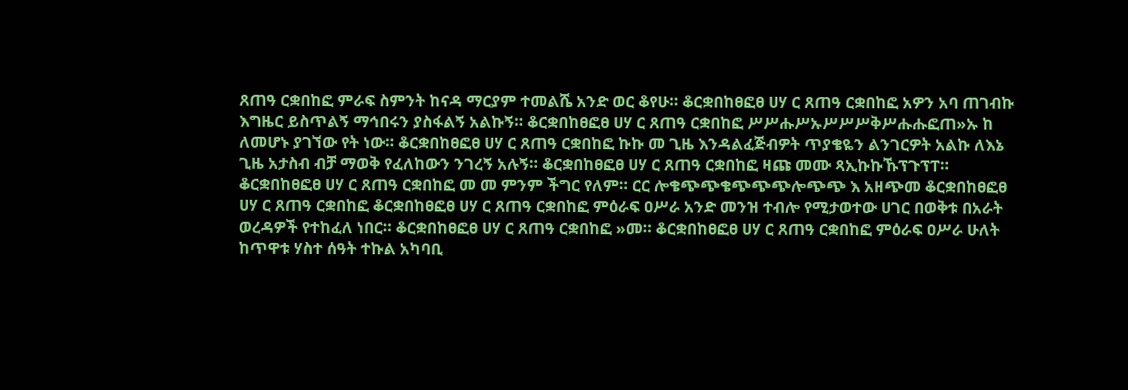ጸጠዓ ርቋበከፎ ምራፍ ስምንት ከናዳ ማርያም ተመልሼ አንድ ወር ቆየሁ። ቆርቋበከፀፎፀ ሀሃ ር ጸጠዓ ርቋበከፎ አዎን አባ ጠገብኩ እግዜር ይስጥልኝ ማኅበሩን ያስፋልኝ አልኩኝ። ቆርቋበከፀፎፀ ሀሃ ር ጸጠዓ ርቋበከፎ ሥሥሑሥኡሥሥሥቅሥሑሑፎጠ»ኡ ከ ለመሆኑ ያገኘው የት ነው። ቆርቋበከፀፎፀ ሀሃ ር ጸጠዓ ርቋበከፎ ኩኩ መ ጊዜ እንዳልፈጅብዎት ጥያቄዬን ልንገርዎት አልኩ ለእኔ ጊዜ አታስብ ብቻ ማወቅ የፈለከውን ንገረኝ አሉኝ። ቆርቋበከፀፎፀ ሀሃ ር ጸጠዓ ርቋበከፎ ዛጩ መሙ ጻኢኩኩኹፕጉፕፐ። ቆርቋበከፀፎፀ ሀሃ ር ጸጠዓ ርቋበከፎ መ መ ምንም ችግር የለም። ርር ሎቄጭጭቄጭጭጭሎጭጭ እ አዘጭመ ቆርቋበከፀፎፀ ሀሃ ር ጸጠዓ ርቋበከፎ ቆርቋበከፀፎፀ ሀሃ ር ጸጠዓ ርቋበከፎ ምዕራፍ ዐሥራ አንድ መንዝ ተብሎ የሚታወተው ሀገር በወቅቱ በአራት ወረዳዎች የተከፈለ ነበር። ቆርቋበከፀፎፀ ሀሃ ር ጸጠዓ ርቋበከፎ »መ። ቆርቋበከፀፎፀ ሀሃ ር ጸጠዓ ርቋበከፎ ምዕራፍ ዐሥራ ሁለት ከጥዋቱ ሃስተ ሰዓት ተኩል አካባቢ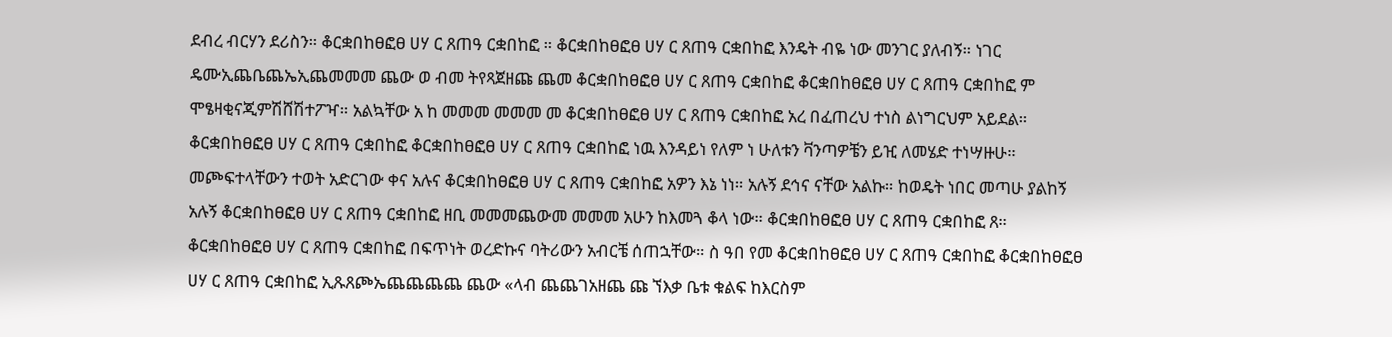ደብረ ብርሃን ደሪስን። ቆርቋበከፀፎፀ ሀሃ ር ጸጠዓ ርቋበከፎ ። ቆርቋበከፀፎፀ ሀሃ ር ጸጠዓ ርቋበከፎ እንዴት ብዬ ነው መንገር ያለብኝ። ነገር ዴሙኢጨቤጨኤኢጨመመመ ጨው ወ ብመ ትየጻጀዘጩ ጨመ ቆርቋበከፀፎፀ ሀሃ ር ጸጠዓ ርቋበከፎ ቆርቋበከፀፎፀ ሀሃ ር ጸጠዓ ርቋበከፎ ም ሞፄዛቂናጂምሽሸሽተፖዣ። አልኳቸው አ ከ መመመ መመመ መ ቆርቋበከፀፎፀ ሀሃ ር ጸጠዓ ርቋበከፎ አረ በፈጠረህ ተነስ ልነግርህም አይደል። ቆርቋበከፀፎፀ ሀሃ ር ጸጠዓ ርቋበከፎ ቆርቋበከፀፎፀ ሀሃ ር ጸጠዓ ርቋበከፎ ነዉ እንዳይነ የለም ነ ሁለቱን ቫንጣዎቼን ይዢ ለመሄድ ተነሣዙሁ። መጮፍተላቸውን ተወት አድርገው ቀና አሉና ቆርቋበከፀፎፀ ሀሃ ር ጸጠዓ ርቋበከፎ አዎን እኔ ነነ። አሉኝ ደኅና ናቸው አልኩ። ከወዴት ነበር መጣሁ ያልከኝ አሉኝ ቆርቋበከፀፎፀ ሀሃ ር ጸጠዓ ርቋበከፎ ዘቢ መመመጨውመ መመመ አሁን ከእመጓ ቆላ ነው። ቆርቋበከፀፎፀ ሀሃ ር ጸጠዓ ርቋበከፎ ጸ። ቆርቋበከፀፎፀ ሀሃ ር ጸጠዓ ርቋበከፎ በፍጥነት ወረድኩና ባትሪውን አብርቼ ሰጠኋቸው። ስ ዓበ የመ ቆርቋበከፀፎፀ ሀሃ ር ጸጠዓ ርቋበከፎ ቆርቋበከፀፎፀ ሀሃ ር ጸጠዓ ርቋበከፎ ኢጹጸጮኤጨጨጨጨ ጨው «ላብ ጨጨገአዘጨ ጩ ኘእቃ ቤቱ ቁልፍ ከእርስም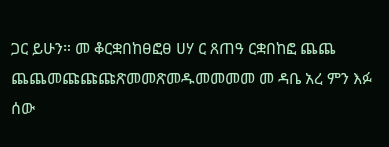ጋር ይሁን። መ ቆርቋበከፀፎፀ ሀሃ ር ጸጠዓ ርቋበከፎ ጨጨ ጨጨመጩጩጩጽመመጽመዱመመመመ መ ዳቤ አረ ምን እፉ ሰው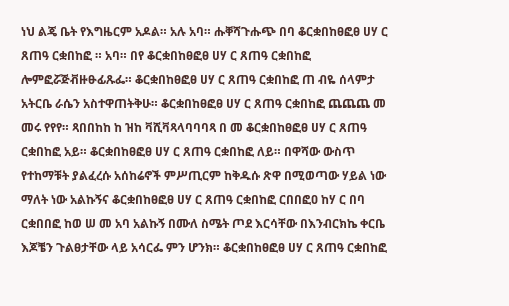ነህ ልጄ ቤት የእግዜርም አዶል። አሉ አባ። ሑቐሻጉሑጭ በባ ቆርቋበከፀፎፀ ሀሃ ር ጸጠዓ ርቋበከፎ ። አባ። በየ ቆርቋበከፀፎፀ ሀሃ ር ጸጠዓ ርቋበከፎ ሎምፎሯጅቭዙፁፊጹፌ። ቆርቋበከፀፎፀ ሀሃ ር ጸጠዓ ርቋበከፎ ጠ ብዬ ሰላምታ አትርቤ ራሴን አስተዋጠትቅሁ። ቆርቋበከፀፎፀ ሀሃ ር ጸጠዓ ርቋበከፎ ጨጨጨ መ መሩ የየየ። ጻበበከከ ከ ዝከ ቫሺቫጻላባባባጻ በ መ ቆርቋበከፀፎፀ ሀሃ ር ጸጠዓ ርቋበከፎ አይ። ቆርቋበከፀፎፀ ሀሃ ር ጸጠዓ ርቋበከፎ ለይ። በዋሻው ውስጥ የተከማቹት ያልፈረሱ አሰከሬኖች ምሥጢርም ከቅዱሱ ጽዋ በሚወጣው ሃይል ነው ማለት ነው አልኩኝና ቆርቋበከፀፎፀ ሀሃ ር ጸጠዓ ርቋበከፎ ርበበፎዐ ከሃ ር በባ ርቋበበፎ ከወ ሠ መ አባ አልኩኝ በሙለ ስሜት ጦደ እርሳቸው በእንብርክኬ ቀርቤ እጆቼን ጉልፀታቸው ላይ አሳርፌ ምን ሆንክ። ቆርቋበከፀፎፀ ሀሃ ር ጸጠዓ ርቋበከፎ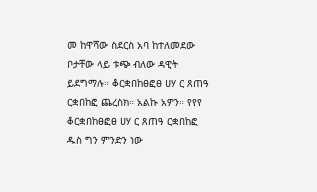መ ከዋሻው ስደርስ አባ ከተለመደው ቦታቸው ላይ ቱጭ ብለው ዳዊት ይደግማሉ። ቆርቋበከፀፎፀ ሀሃ ር ጸጠዓ ርቋበከፎ ጨረስክ። አልኩ አዎን። የየየ ቆርቋበከፀፎፀ ሀሃ ር ጸጠዓ ርቋበከፎ ዱስ ግን ምንድን ነው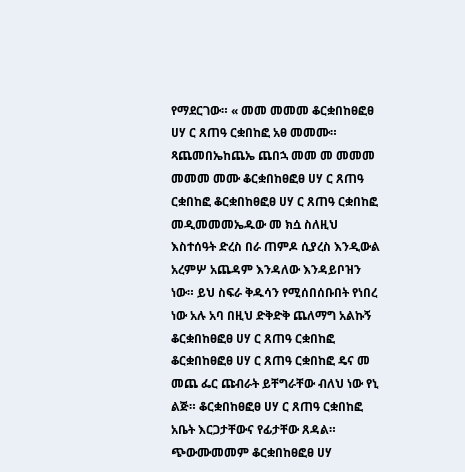የማደርገው። « መመ መመመ ቆርቋበከፀፎፀ ሀሃ ር ጸጠዓ ርቋበከፎ አፀ መመሙ። ጻጨመበኤከጨኤ ጨበኋ መመ መ መመመ መመመ መሙ ቆርቋበከፀፎፀ ሀሃ ር ጸጠዓ ርቋበከፎ ቆርቋበከፀፎፀ ሀሃ ር ጸጠዓ ርቋበከፎ መዲመመመኤዱው መ ክሷ ስለዚህ እስተሰዓት ድረስ በራ ጠምዶ ሲያረስ እንዲውል አረምሦ አጨዳም እንዳለው እንዳይቦዝን ነው። ይህ ስፍራ ቅዱሳን የሚሰበሰቡበት የነበረ ነው አሉ አባ በዚህ ድቅድቅ ጨለማግ አልኩኝ ቆርቋበከፀፎፀ ሀሃ ር ጸጠዓ ርቋበከፎ ቆርቋበከፀፎፀ ሀሃ ር ጸጠዓ ርቋበከፎ ዴና መ መጨ ፌር ጩብራት ይቸግራቸው ብለህ ነው የኒ ልጅ። ቆርቋበከፀፎፀ ሀሃ ር ጸጠዓ ርቋበከፎ አቤት እርጋታቸውና የፊታቸው ጸዳል። ጭውሙመመም ቆርቋበከፀፎፀ ሀሃ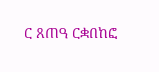ር ጸጠዓ ርቋበከፎ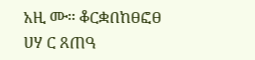አዚ ሙ። ቆርቋበከፀፎፀ ሀሃ ር ጸጠዓ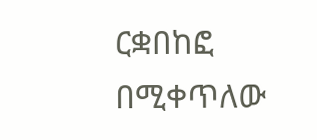ርቋበከፎ በሚቀጥለው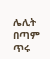ሌሊት በጣም ጥሩ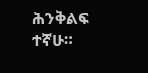ሕንቅልፍ ተኛሁ።